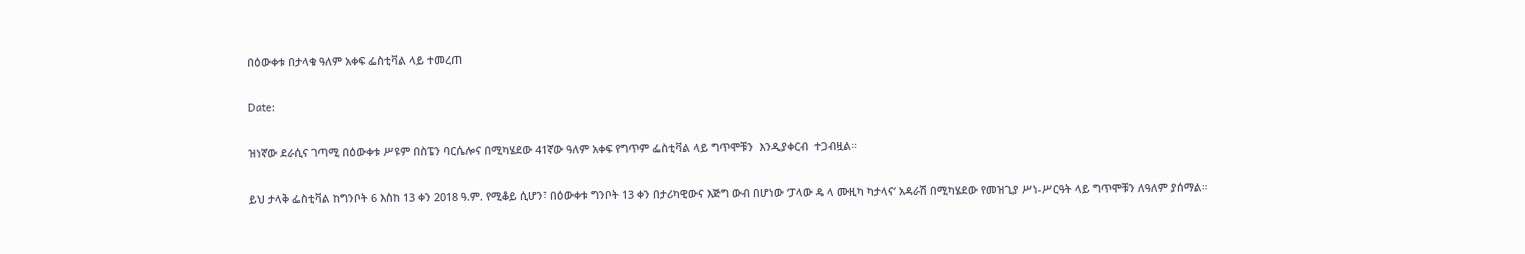በዕውቀቱ በታላቁ ዓለም አቀፍ ፌስቲቫል ላይ ተመረጠ

Date:

ዝነኛው ደራሲና ገጣሚ በዕውቀቱ ሥዩም በስፔን ባርሴሎና በሚካሄደው 41ኛው ዓለም አቀፍ የግጥም ፌስቲቫል ላይ ግጥሞቹን  እንዲያቀርብ  ተጋብዟል።

ይህ ታላቅ ፌስቲቫል ከግንቦት 6 እስከ 13 ቀን 2018 ዓ.ም. የሚቆይ ሲሆን፣ በዕውቀቱ ግንቦት 13 ቀን በታሪካዊውና እጅግ ውብ በሆነው ‘ፓላው ዴ ላ ሙዚካ ካታላና’ አዳራሽ በሚካሄደው የመዝጊያ ሥነ-ሥርዓት ላይ ግጥሞቹን ለዓለም ያሰማል።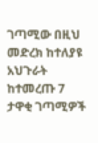ገጣሚው በዚህ መድረክ ከተለያዩ አህጉራት ከተመረጡ 7 ታዋቂ ገጣሚዎች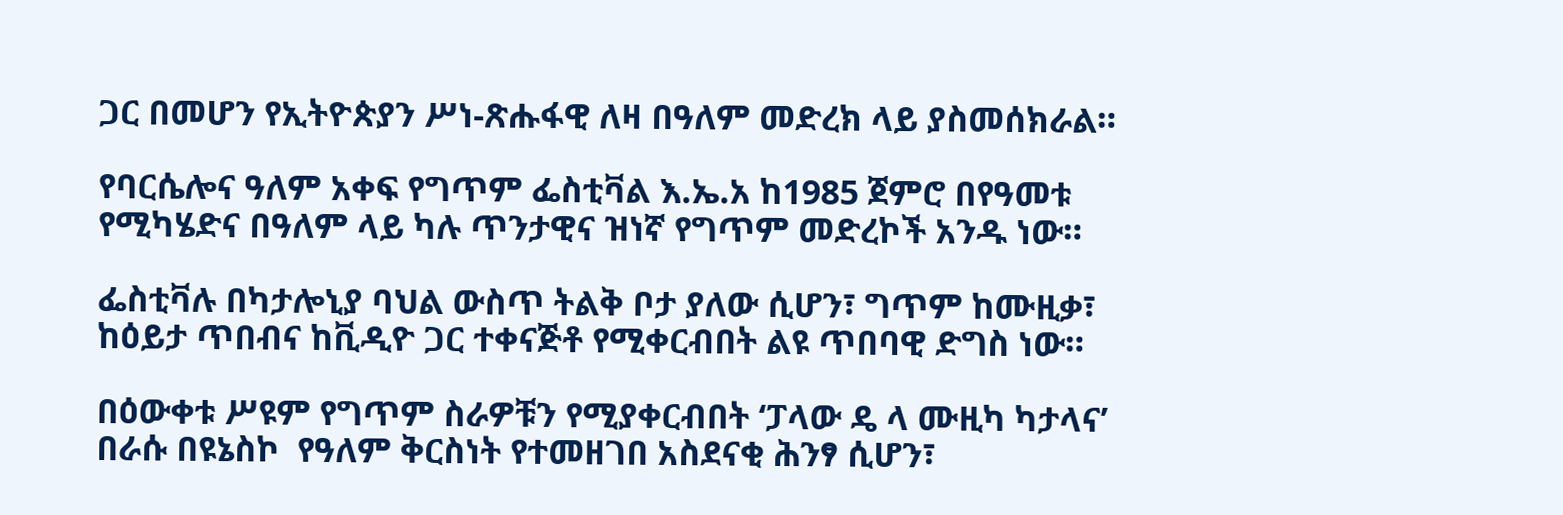ጋር በመሆን የኢትዮጵያን ሥነ-ጽሑፋዊ ለዛ በዓለም መድረክ ላይ ያስመሰክራል።

የባርሴሎና ዓለም አቀፍ የግጥም ፌስቲቫል እ.ኤ.አ ከ1985 ጀምሮ በየዓመቱ የሚካሄድና በዓለም ላይ ካሉ ጥንታዊና ዝነኛ የግጥም መድረኮች አንዱ ነው።

ፌስቲቫሉ በካታሎኒያ ባህል ውስጥ ትልቅ ቦታ ያለው ሲሆን፣ ግጥም ከሙዚቃ፣ ከዕይታ ጥበብና ከቪዲዮ ጋር ተቀናጅቶ የሚቀርብበት ልዩ ጥበባዊ ድግስ ነው።

በዕውቀቱ ሥዩም የግጥም ስራዎቹን የሚያቀርብበት ‘ፓላው ዴ ላ ሙዚካ ካታላና’ በራሱ በዩኔስኮ  የዓለም ቅርስነት የተመዘገበ አስደናቂ ሕንፃ ሲሆን፣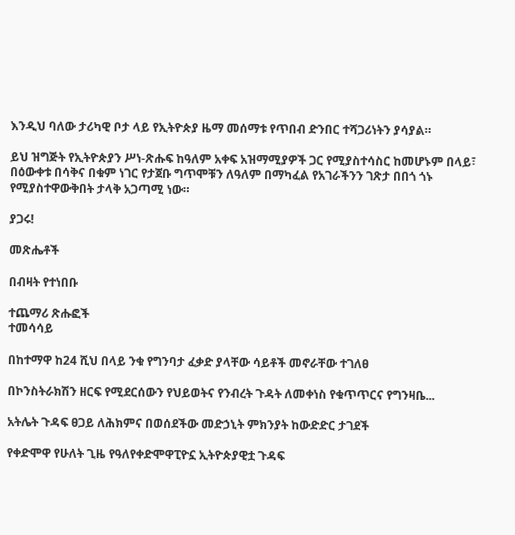እንዲህ ባለው ታሪካዊ ቦታ ላይ የኢትዮጵያ ዜማ መሰማቱ የጥበብ ድንበር ተሻጋሪነትን ያሳያል።

ይህ ዝግጅት የኢትዮጵያን ሥነ-ጽሑፍ ከዓለም አቀፍ አዝማሚያዎች ጋር የሚያስተሳስር ከመሆኑም በላይ፣ በዕውቀቱ በሳቅና በቁም ነገር የታጀቡ ግጥሞቹን ለዓለም በማካፈል የአገራችንን ገጽታ በበጎ ጎኑ የሚያስተዋውቅበት ታላቅ አጋጣሚ ነው።

ያጋሩ!

መጽሔቶች

በብዛት የተነበቡ

ተጨማሪ ጽሑፎች
ተመሳሳይ

በከተማዋ ከ24 ሺህ በላይ ንቁ የግንባታ ፈቃድ ያላቸው ሳይቶች መኖራቸው ተገለፀ

በኮንስትራክሽን ዘርፍ የሚደርሰውን የህይወትና የንብረት ጉዳት ለመቀነስ የቁጥጥርና የግንዛቤ...

አትሌት ጉዳፍ ፀጋይ ለሕክምና በወሰደችው መድኃኒት ምክንያት ከውድድር ታገደች

የቀድሞዋ የሁለት ጊዜ የዓለየቀድሞዋፒዮኗ ኢትዮጵያዊቷ ጉዳፍ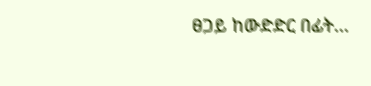ፀጋይ ከውድድር በፊት...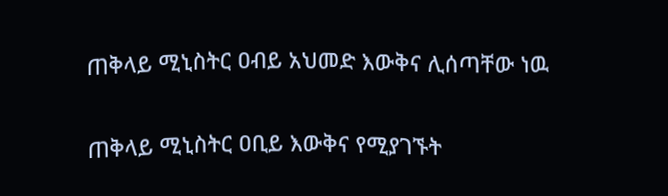ጠቅላይ ሚኒስትር ዐብይ አህመድ እውቅና ሊሰጣቸው ነዉ

ጠቅላይ ሚኒስትር ዐቢይ እውቅና የሚያገኙት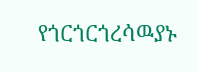የጎርጎርጎረሳዉያኑ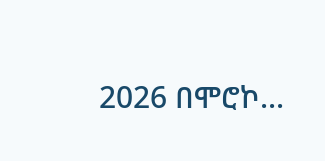2026 በሞሮኮ...